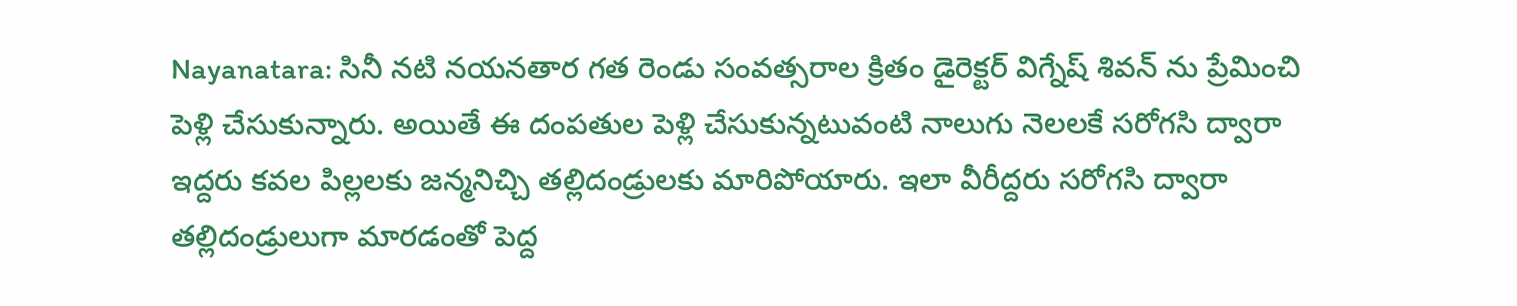Nayanatara: సినీ నటి నయనతార గత రెండు సంవత్సరాల క్రితం డైరెక్టర్ విగ్నేష్ శివన్ ను ప్రేమించి పెళ్లి చేసుకున్నారు. అయితే ఈ దంపతుల పెళ్లి చేసుకున్నటువంటి నాలుగు నెలలకే సరోగసి ద్వారా ఇద్దరు కవల పిల్లలకు జన్మనిచ్చి తల్లిదండ్రులకు మారిపోయారు. ఇలా వీరీద్దరు సరోగసి ద్వారా తల్లిదండ్రులుగా మారడంతో పెద్ద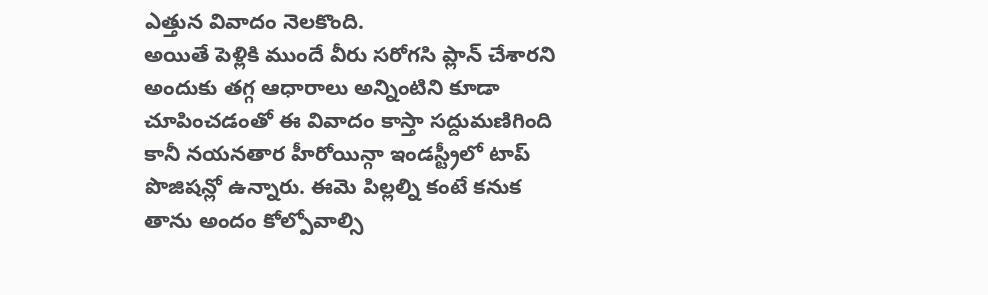ఎత్తున వివాదం నెలకొంది.
అయితే పెళ్లికి ముందే వీరు సరోగసి ప్లాన్ చేశారని అందుకు తగ్గ ఆధారాలు అన్నింటిని కూడా చూపించడంతో ఈ వివాదం కాస్తా సద్దుమణిగింది కానీ నయనతార హీరోయిన్గా ఇండస్ట్రీలో టాప్ పొజిషన్లో ఉన్నారు. ఈమె పిల్లల్ని కంటే కనుక తాను అందం కోల్పోవాల్సి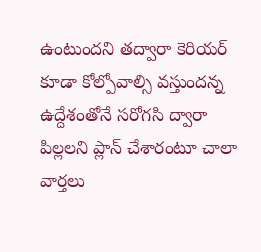ఉంటుందని తద్వారా కెరియర్ కూడా కోల్పోవాల్సి వస్తుందన్న ఉద్దేశంతోనే సరోగసి ద్వారా పిల్లలని ప్లాన్ చేశారంటూ చాలా వార్తలు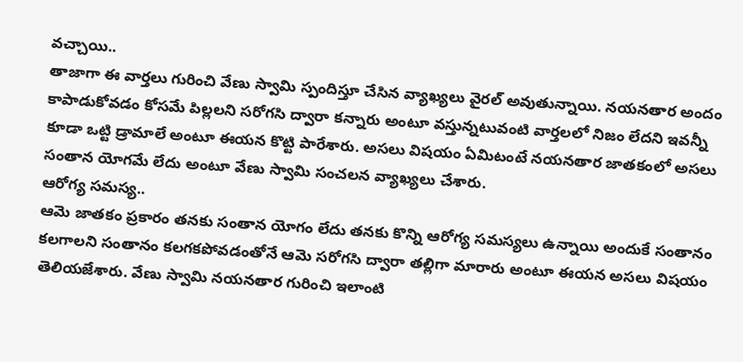వచ్చాయి..
తాజాగా ఈ వార్తలు గురించి వేణు స్వామి స్పందిస్తూ చేసిన వ్యాఖ్యలు వైరల్ అవుతున్నాయి. నయనతార అందం కాపాడుకోవడం కోసమే పిల్లలని సరోగసి ద్వారా కన్నారు అంటూ వస్తున్నటువంటి వార్తలలో నిజం లేదని ఇవన్నీ కూడా ఒట్టి డ్రామాలే అంటూ ఈయన కొట్టి పారేశారు. అసలు విషయం ఏమిటంటే నయనతార జాతకంలో అసలు సంతాన యోగమే లేదు అంటూ వేణు స్వామి సంచలన వ్యాఖ్యలు చేశారు.
ఆరోగ్య సమస్య..
ఆమె జాతకం ప్రకారం తనకు సంతాన యోగం లేదు తనకు కొన్ని ఆరోగ్య సమస్యలు ఉన్నాయి అందుకే సంతానం కలగాలని సంతానం కలగకపోవడంతోనే ఆమె సరోగసి ద్వారా తల్లిగా మారారు అంటూ ఈయన అసలు విషయం తెలియజేశారు. వేణు స్వామి నయనతార గురించి ఇలాంటి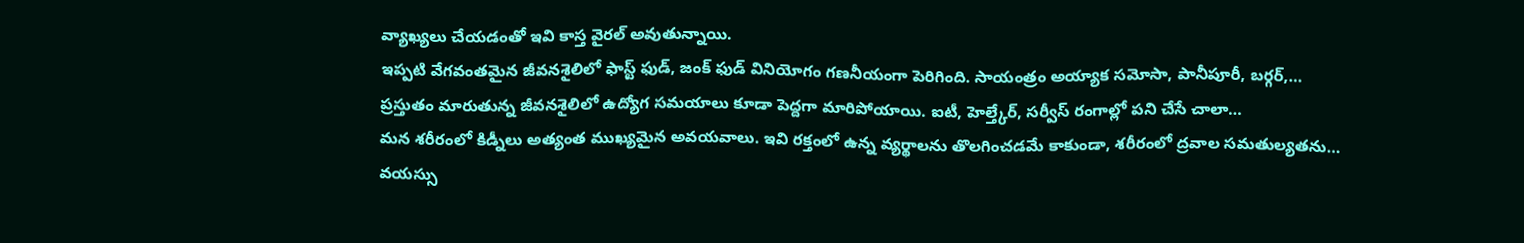వ్యాఖ్యలు చేయడంతో ఇవి కాస్త వైరల్ అవుతున్నాయి.
ఇప్పటి వేగవంతమైన జీవనశైలిలో ఫాస్ట్ ఫుడ్, జంక్ ఫుడ్ వినియోగం గణనీయంగా పెరిగింది. సాయంత్రం అయ్యాక సమోసా, పానీపూరీ, బర్గర్,…
ప్రస్తుతం మారుతున్న జీవనశైలిలో ఉద్యోగ సమయాలు కూడా పెద్దగా మారిపోయాయి. ఐటీ, హెల్త్కేర్, సర్వీస్ రంగాల్లో పని చేసే చాలా…
మన శరీరంలో కిడ్నీలు అత్యంత ముఖ్యమైన అవయవాలు. ఇవి రక్తంలో ఉన్న వ్యర్థాలను తొలగించడమే కాకుండా, శరీరంలో ద్రవాల సమతుల్యతను…
వయస్సు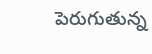పెరుగుతున్న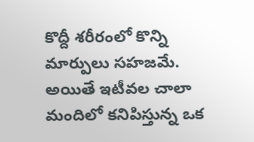కొద్దీ శరీరంలో కొన్ని మార్పులు సహజమే. అయితే ఇటీవల చాలా మందిలో కనిపిస్తున్న ఒక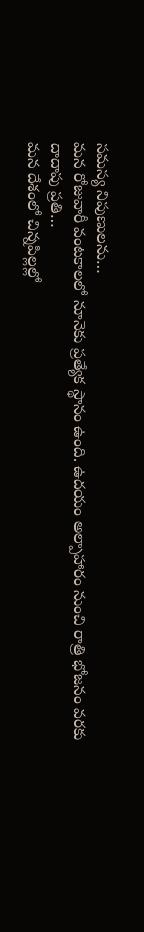సమస్య నిపుణులను…
మన రోజువారీ వంటకాలలో నూనెకు ప్రత్యేక స్థానం ఉంది. ఉదయం అల్పాహారం నుంచి రాత్రి భోజనం వరకు దాదాపు ప్రతి…
మన దేశంలో చిన్నపిల్లల్లో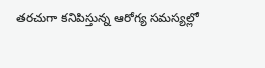తరచుగా కనిపిస్తున్న ఆరోగ్య సమస్యల్లో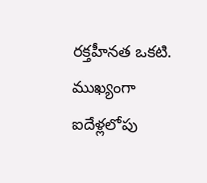రక్తహీనత ఒకటి. ముఖ్యంగా ఐదేళ్లలోపు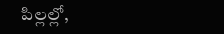పిల్లల్లో,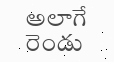అలాగే రెండు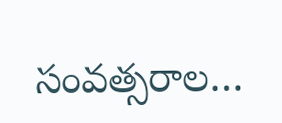సంవత్సరాల…